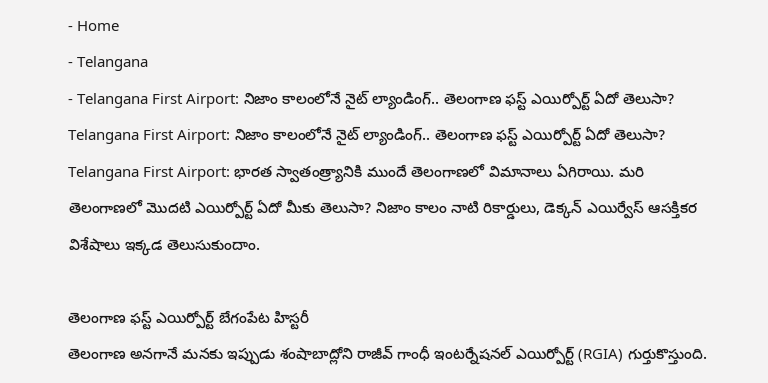- Home
- Telangana
- Telangana First Airport: నిజాం కాలంలోనే నైట్ ల్యాండింగ్.. తెలంగాణ ఫస్ట్ ఎయిర్పోర్ట్ ఏదో తెలుసా?
Telangana First Airport: నిజాం కాలంలోనే నైట్ ల్యాండింగ్.. తెలంగాణ ఫస్ట్ ఎయిర్పోర్ట్ ఏదో తెలుసా?
Telangana First Airport: భారత స్వాతంత్ర్యానికి ముందే తెలంగాణలో విమానాలు ఏగిరాయి. మరి తెలంగాణలో మొదటి ఎయిర్పోర్ట్ ఏదో మీకు తెలుసా? నిజాం కాలం నాటి రికార్డులు, డెక్కన్ ఎయిర్వేస్ ఆసక్తికర విశేషాలు ఇక్కడ తెలుసుకుందాం.

తెలంగాణ ఫస్ట్ ఎయిర్పోర్ట్ బేగంపేట హిస్టరీ
తెలంగాణ అనగానే మనకు ఇప్పుడు శంషాబాద్లోని రాజీవ్ గాంధీ ఇంటర్నేషనల్ ఎయిర్పోర్ట్ (RGIA) గుర్తుకొస్తుంది.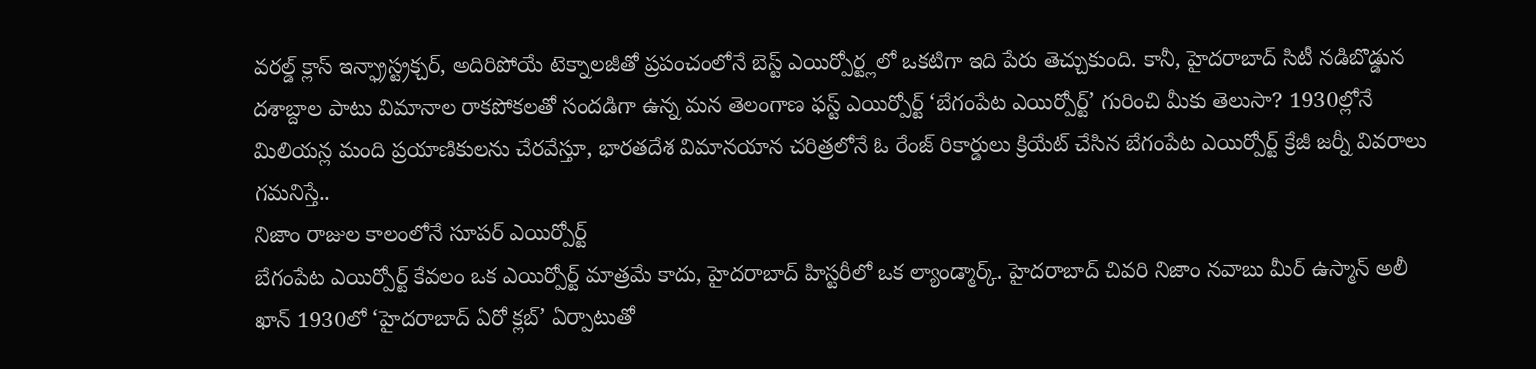వరల్డ్ క్లాస్ ఇన్ఫ్రాస్ట్రక్చర్, అదిరిపోయే టెక్నాలజీతో ప్రపంచంలోనే బెస్ట్ ఎయిర్పోర్ట్లలో ఒకటిగా ఇది పేరు తెచ్చుకుంది. కానీ, హైదరాబాద్ సిటీ నడిబొడ్డున దశాబ్దాల పాటు విమానాల రాకపోకలతో సందడిగా ఉన్న మన తెలంగాణ ఫస్ట్ ఎయిర్పోర్ట్ ‘బేగంపేట ఎయిర్పోర్ట్’ గురించి మీకు తెలుసా? 1930ల్లోనే మిలియన్ల మంది ప్రయాణికులను చేరవేస్తూ, భారతదేశ విమానయాన చరిత్రలోనే ఓ రేంజ్ రికార్డులు క్రియేట్ చేసిన బేగంపేట ఎయిర్పోర్ట్ క్రేజీ జర్నీ వివరాలు గమనిస్తే..
నిజాం రాజుల కాలంలోనే సూపర్ ఎయిర్పోర్ట్
బేగంపేట ఎయిర్పోర్ట్ కేవలం ఒక ఎయిర్పోర్ట్ మాత్రమే కాదు, హైదరాబాద్ హిస్టరీలో ఒక ల్యాండ్మార్క్. హైదరాబాద్ చివరి నిజాం నవాబు మీర్ ఉస్మాన్ అలీ ఖాన్ 1930లో ‘హైదరాబాద్ ఏరో క్లబ్’ ఏర్పాటుతో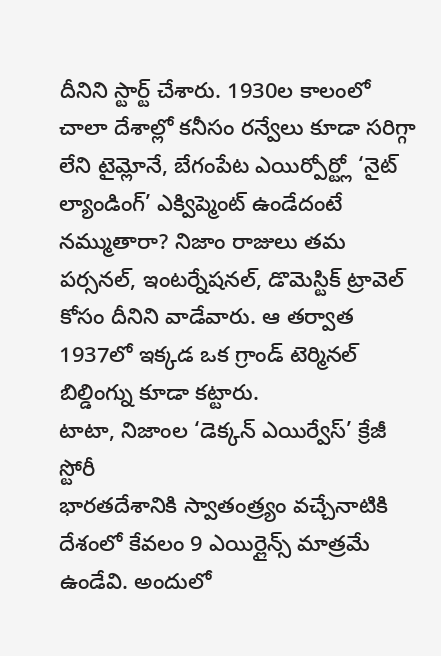దీనిని స్టార్ట్ చేశారు. 1930ల కాలంలో చాలా దేశాల్లో కనీసం రన్వేలు కూడా సరిగ్గా లేని టైమ్లోనే, బేగంపేట ఎయిర్పోర్ట్లో ‘నైట్ ల్యాండింగ్’ ఎక్విప్మెంట్ ఉండేదంటే నమ్ముతారా? నిజాం రాజులు తమ పర్సనల్, ఇంటర్నేషనల్, డొమెస్టిక్ ట్రావెల్ కోసం దీనిని వాడేవారు. ఆ తర్వాత 1937లో ఇక్కడ ఒక గ్రాండ్ టెర్మినల్ బిల్డింగ్ను కూడా కట్టారు.
టాటా, నిజాంల ‘డెక్కన్ ఎయిర్వేస్’ క్రేజీ స్టోరీ
భారతదేశానికి స్వాతంత్ర్యం వచ్చేనాటికి దేశంలో కేవలం 9 ఎయిర్లైన్స్ మాత్రమే ఉండేవి. అందులో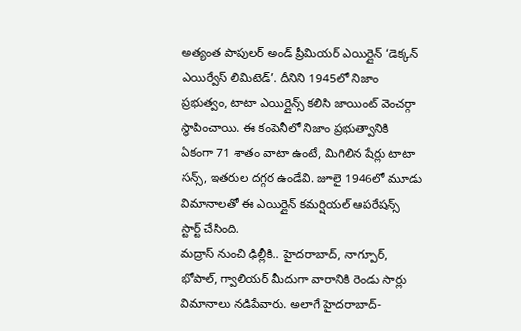అత్యంత పాపులర్ అండ్ ప్రీమియర్ ఎయిర్లైన్ ‘డెక్కన్ ఎయిర్వేస్ లిమిటెడ్’. దీనిని 1945లో నిజాం ప్రభుత్వం, టాటా ఎయిర్లైన్స్ కలిసి జాయింట్ వెంచర్గా స్థాపించాయి. ఈ కంపెనీలో నిజాం ప్రభుత్వానికి ఏకంగా 71 శాతం వాటా ఉంటే, మిగిలిన షేర్లు టాటా సన్స్, ఇతరుల దగ్గర ఉండేవి. జూలై 1946లో మూడు విమానాలతో ఈ ఎయిర్లైన్ కమర్షియల్ ఆపరేషన్స్ స్టార్ట్ చేసింది.
మద్రాస్ నుంచి ఢిల్లీకి.. హైదరాబాద్, నాగ్పూర్, భోపాల్, గ్వాలియర్ మీదుగా వారానికి రెండు సార్లు విమానాలు నడిపేవారు. అలాగే హైదరాబాద్-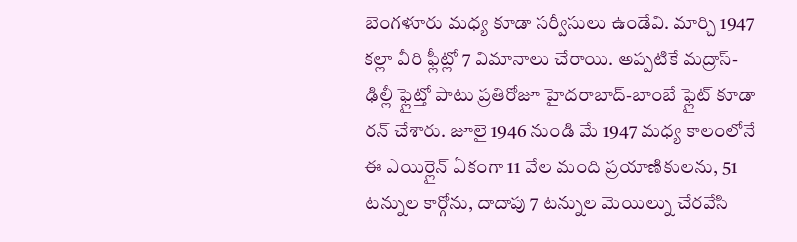బెంగళూరు మధ్య కూడా సర్వీసులు ఉండేవి. మార్చి 1947 కల్లా వీరి ఫ్లీట్లో 7 విమానాలు చేరాయి. అప్పటికే మద్రాస్-ఢిల్లీ ఫ్లైట్తో పాటు ప్రతిరోజూ హైదరాబాద్-బాంబే ఫ్లైట్ కూడా రన్ చేశారు. జూలై 1946 నుండి మే 1947 మధ్య కాలంలోనే ఈ ఎయిర్లైన్ ఏకంగా 11 వేల మంది ప్రయాణికులను, 51 టన్నుల కార్గోను, దాదాపు 7 టన్నుల మెయిల్ను చేరవేసి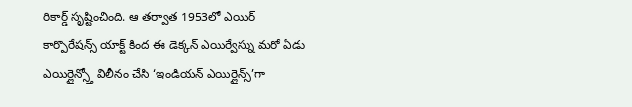రికార్డ్ సృష్టించింది. ఆ తర్వాత 1953లో ఎయిర్ కార్పొరేషన్స్ యాక్ట్ కింద ఈ డెక్కన్ ఎయిర్వేస్ను మరో ఏడు ఎయిర్లైన్స్తో విలీనం చేసి ‘ఇండియన్ ఎయిర్లైన్స్’గా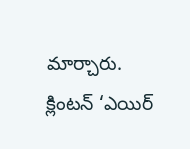మార్చారు.
క్లింటన్ ‘ఎయిర్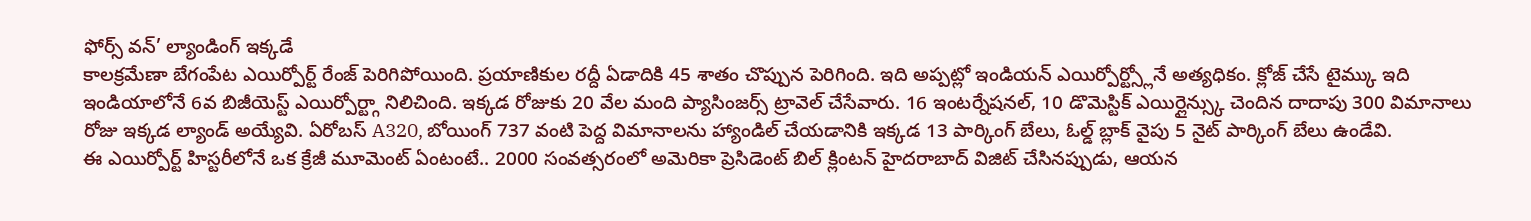ఫోర్స్ వన్’ ల్యాండింగ్ ఇక్కడే
కాలక్రమేణా బేగంపేట ఎయిర్పోర్ట్ రేంజ్ పెరిగిపోయింది. ప్రయాణికుల రద్దీ ఏడాదికి 45 శాతం చొప్పున పెరిగింది. ఇది అప్పట్లో ఇండియన్ ఎయిర్పోర్ట్స్లోనే అత్యధికం. క్లోజ్ చేసే టైమ్కు ఇది ఇండియాలోనే 6వ బిజీయెస్ట్ ఎయిర్పోర్ట్గా నిలిచింది. ఇక్కడ రోజుకు 20 వేల మంది ప్యాసింజర్స్ ట్రావెల్ చేసేవారు. 16 ఇంటర్నేషనల్, 10 డొమెస్టిక్ ఎయిర్లైన్స్కు చెందిన దాదాపు 300 విమానాలు రోజు ఇక్కడ ల్యాండ్ అయ్యేవి. ఏరోబస్ A320, బోయింగ్ 737 వంటి పెద్ద విమానాలను హ్యాండిల్ చేయడానికి ఇక్కడ 13 పార్కింగ్ బేలు, ఓల్డ్ బ్లాక్ వైపు 5 నైట్ పార్కింగ్ బేలు ఉండేవి.
ఈ ఎయిర్పోర్ట్ హిస్టరీలోనే ఒక క్రేజీ మూమెంట్ ఏంటంటే.. 2000 సంవత్సరంలో అమెరికా ప్రెసిడెంట్ బిల్ క్లింటన్ హైదరాబాద్ విజిట్ చేసినప్పుడు, ఆయన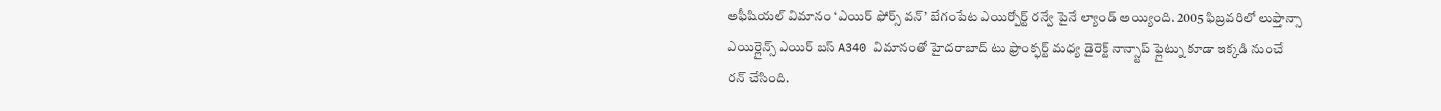అఫీషియల్ విమానం ‘ఎయిర్ ఫోర్స్ వన్’ బేగంపేట ఎయిర్పోర్ట్ రన్వే పైనే ల్యాండ్ అయ్యింది. 2005 ఫిబ్రవరిలో లుఫ్తాన్సా ఎయిర్లైన్స్ ఎయిర్ బస్ A340 విమానంతో హైదరాబాద్ టు ఫ్రాంక్ఫర్ట్ మధ్య డైరెక్ట్ నాన్స్టాప్ ఫ్లైట్ను కూడా ఇక్కడి నుంచే రన్ చేసింది.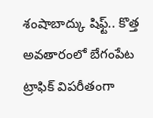శంషాబాద్కు షిఫ్ట్.. కొత్త అవతారంలో బేగంపేట
ట్రాఫిక్ విపరీతంగా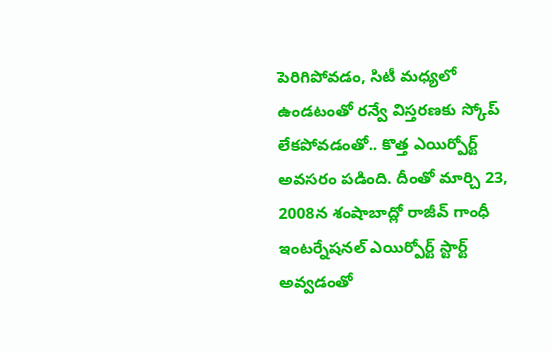పెరిగిపోవడం, సిటీ మధ్యలో ఉండటంతో రన్వే విస్తరణకు స్కోప్ లేకపోవడంతో.. కొత్త ఎయిర్పోర్ట్ అవసరం పడింది. దీంతో మార్చి 23, 2008న శంషాబాద్లో రాజీవ్ గాంధీ ఇంటర్నేషనల్ ఎయిర్పోర్ట్ స్టార్ట్ అవ్వడంతో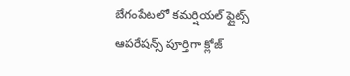బేగంపేటలో కమర్షియల్ ఫ్లైట్స్ ఆపరేషన్స్ పూర్తిగా క్లోజ్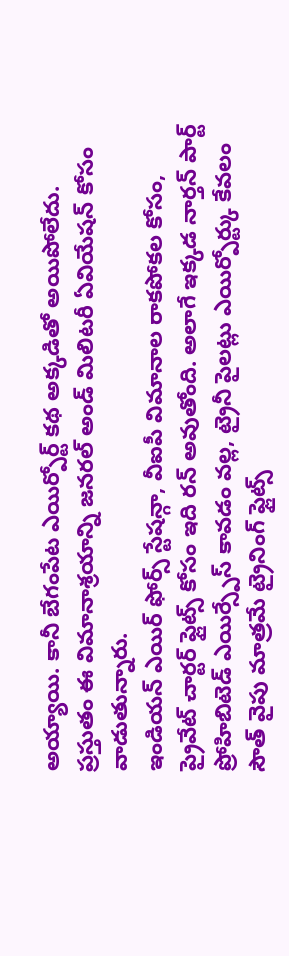అయ్యాయి. కానీ బేగంపేట ఎయిర్పోర్ట్ కథ అక్కడితో అయిపోలేదు. ప్రస్తుతం ఈ విమానాశ్రయాన్ని జనరల్ అండ్ మిలిటరీ ఏవియేషన్ కోసం వాడుతున్నారు.
ఇండియన్ ఎయిర్ ఫోర్స్ స్టేషన్గా, వీఐపీ విమానాల రాకపోకల కోసం, ప్రైవేట్ చార్టర్ ఫ్లైట్స్ కోసం ఇది రన్ అవుతోంది. అలాగే ఇక్కడ నార్తన్ పార్ట్ ప్రోహిబిటెడ్ ఎయిర్స్పేస్ కావడం వల్ల, ట్రైనీ పైలట్లు ఎయిర్పోర్ట్కు కేవలం సౌత్ వైపు మాత్రమే ట్రైనింగ్ ఫ్లైట్స్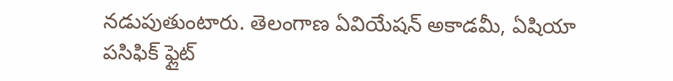నడుపుతుంటారు. తెలంగాణ ఏవియేషన్ అకాడమీ, ఏషియా పసిఫిక్ ఫ్లైట్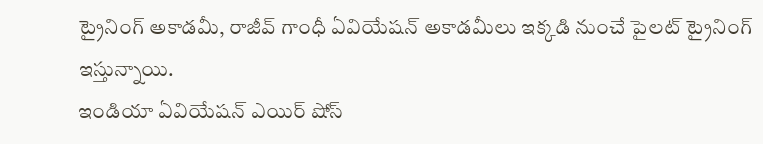ట్రైనింగ్ అకాడమీ, రాజీవ్ గాంధీ ఏవియేషన్ అకాడమీలు ఇక్కడి నుంచే పైలట్ ట్రైనింగ్ ఇస్తున్నాయి.
ఇండియా ఏవియేషన్ ఎయిర్ షోస్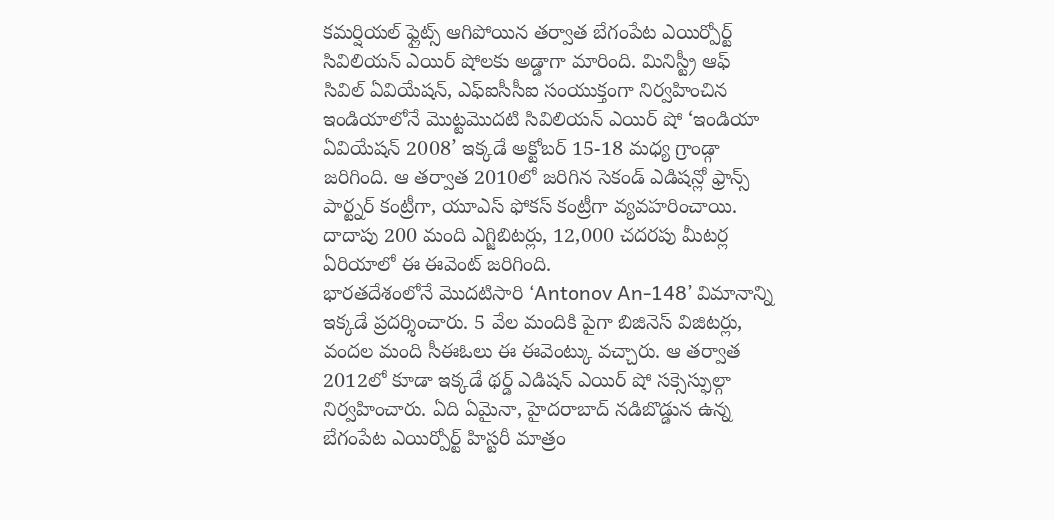కమర్షియల్ ఫ్లైట్స్ ఆగిపోయిన తర్వాత బేగంపేట ఎయిర్పోర్ట్ సివిలియన్ ఎయిర్ షోలకు అడ్డాగా మారింది. మినిస్ట్రీ ఆఫ్ సివిల్ ఏవియేషన్, ఎఫ్ఐసీసీఐ సంయుక్తంగా నిర్వహించిన ఇండియాలోనే మొట్టమొదటి సివిలియన్ ఎయిర్ షో ‘ఇండియా ఏవియేషన్ 2008’ ఇక్కడే అక్టోబర్ 15-18 మధ్య గ్రాండ్గా జరిగింది. ఆ తర్వాత 2010లో జరిగిన సెకండ్ ఎడిషన్లో ఫ్రాన్స్ పార్ట్నర్ కంట్రీగా, యూఎస్ ఫోకస్ కంట్రీగా వ్యవహరించాయి. దాదాపు 200 మంది ఎగ్జిబిటర్లు, 12,000 చదరపు మీటర్ల ఏరియాలో ఈ ఈవెంట్ జరిగింది.
భారతదేశంలోనే మొదటిసారి ‘Antonov An-148’ విమానాన్ని ఇక్కడే ప్రదర్శించారు. 5 వేల మందికి పైగా బిజినెస్ విజిటర్లు, వందల మంది సీఈఓలు ఈ ఈవెంట్కు వచ్చారు. ఆ తర్వాత 2012లో కూడా ఇక్కడే థర్డ్ ఎడిషన్ ఎయిర్ షో సక్సెస్ఫుల్గా నిర్వహించారు. ఏది ఏమైనా, హైదరాబాద్ నడిబొడ్డున ఉన్న బేగంపేట ఎయిర్పోర్ట్ హిస్టరీ మాత్రం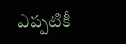ఎప్పటికీ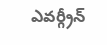ఎవర్గ్రీన్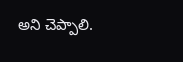అని చెప్పాలి.